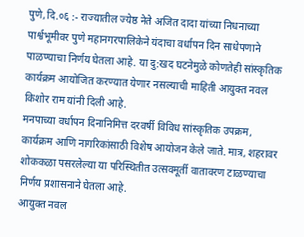पुणे,दि.०६ :- राज्यातील ज्येष्ठ नेते अजित दादा यांच्या निधनाच्या पार्श्वभूमीवर पुणे महानगरपालिकेने यंदाचा वर्धापन दिन साधेपणाने पाळण्याचा निर्णय घेतला आहे. या दु:खद घटनेमुळे कोणतेही सांस्कृतिक कार्यक्रम आयोजित करण्यात येणार नसल्याची माहिती आयुक्त नवल किशोर राम यांनी दिली आहे.
मनपाच्या वर्धापन दिनानिमित्त दरवर्षी विविध सांस्कृतिक उपक्रम, कार्यक्रम आणि नागरिकांसाठी विशेष आयोजन केले जाते. मात्र, शहरावर शोककळा पसरलेल्या या परिस्थितीत उत्सवमूर्ती वातावरण टाळण्याचा निर्णय प्रशासनाने घेतला आहे.
आयुक्त नवल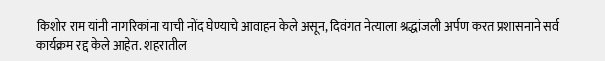किशोर राम यांनी नागरिकांना याची नोंद घेण्याचे आवाहन केले असून, दिवंगत नेत्याला श्रद्धांजली अर्पण करत प्रशासनाने सर्व कार्यक्रम रद्द केले आहेत. शहरातील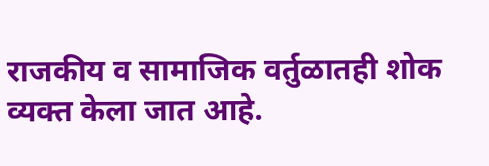राजकीय व सामाजिक वर्तुळातही शोक व्यक्त केला जात आहे.